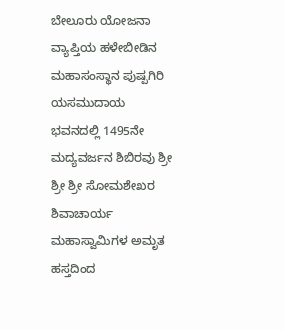ಬೇಲೂರು ಯೋಜನಾ ವ್ಯಾಪ್ತಿಯ ಹಳೇಬೀಡಿನ ಮಹಾಸಂಸ್ಥಾನ ಪುಷ್ಪಗಿರಿ ಯಸಮುದಾಯ ಭವನದಲ್ಲಿ 1495ನೇ ಮದ್ಯವರ್ಜನ ಶಿಬಿರವು ಶ್ರೀ ಶ್ರೀ ಶ್ರೀ ಸೋಮಶೇಖರ ಶಿವಾಚಾರ್ಯ ಮಹಾಸ್ವಾಮಿಗಳ ಅಮೃತ ಹಸ್ತದಿಂದ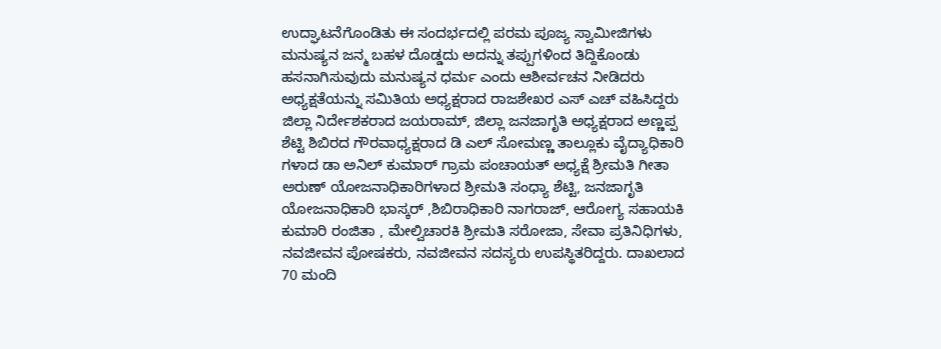ಉದ್ಘಾಟನೆಗೊಂಡಿತು ಈ ಸಂದರ್ಭದಲ್ಲಿ ಪರಮ ಪೂಜ್ಯ ಸ್ವಾಮೀಜಿಗಳು ಮನುಷ್ಯನ ಜನ್ಮ ಬಹಳ ದೊಡ್ಡದು ಅದನ್ನು ತಪ್ಪುಗಳಿಂದ ತಿದ್ದಿಕೊಂಡು ಹಸನಾಗಿಸುವುದು ಮನುಷ್ಯನ ಧರ್ಮ ಎಂದು ಆಶೀರ್ವಚನ ನೀಡಿದರು ಅಧ್ಯಕ್ಷತೆಯನ್ನು ಸಮಿತಿಯ ಅಧ್ಯಕ್ಷರಾದ ರಾಜಶೇಖರ ಎಸ್ ಎಚ್ ವಹಿಸಿದ್ದರು ಜಿಲ್ಲಾ ನಿರ್ದೇಶಕರಾದ ಜಯರಾಮ್, ಜಿಲ್ಲಾ ಜನಜಾಗೃತಿ ಅಧ್ಯಕ್ಷರಾದ ಅಣ್ಣಪ್ಪ ಶೆಟ್ಟಿ ಶಿಬಿರದ ಗೌರವಾಧ್ಯಕ್ಷರಾದ ಡಿ ಎಲ್ ಸೋಮಣ್ಣ ತಾಲ್ಲೂಕು ವೈದ್ಯಾಧಿಕಾರಿ ಗಳಾದ ಡಾ ಅನಿಲ್ ಕುಮಾರ್ ಗ್ರಾಮ ಪಂಚಾಯತ್ ಅಧ್ಯಕ್ಷೆ ಶ್ರೀಮತಿ ಗೀತಾ ಅರುಣ್ ಯೋಜನಾಧಿಕಾರಿಗಳಾದ ಶ್ರೀಮತಿ ಸಂಧ್ಯಾ ಶೆಟ್ಟಿ, ಜನಜಾಗೃತಿ ಯೋಜನಾಧಿಕಾರಿ ಭಾಸ್ಕರ್ ,ಶಿಬಿರಾಧಿಕಾರಿ ನಾಗರಾಜ್, ಆರೋಗ್ಯ ಸಹಾಯಕಿ ಕುಮಾರಿ ರಂಜಿತಾ , ಮೇಲ್ವಿಚಾರಕಿ ಶ್ರೀಮತಿ ಸರೋಜಾ, ಸೇವಾ ಪ್ರತಿನಿಧಿಗಳು, ನವಜೀವನ ಪೋಷಕರು, ನವಜೀವನ ಸದಸ್ಯರು ಉಪಸ್ಥಿತರಿದ್ದರು. ದಾಖಲಾದ 70 ಮಂದಿ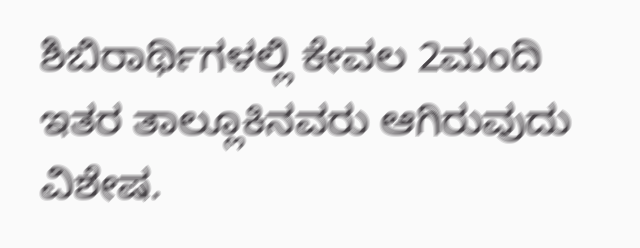ಶಿಬಿರಾರ್ಥಿಗಳಲ್ಲಿ ಕೇವಲ 2ಮಂದಿ ಇತರ ತಾಲ್ಲೂಕಿನವರು ಆಗಿರುವುದು ವಿಶೇಷ.